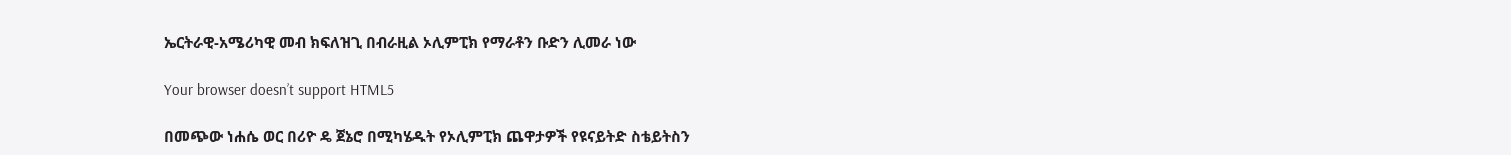ኤርትራዊ-አሜሪካዊ መብ ክፍለዝጊ በብራዚል ኦሊምፒክ የማራቶን ቡድን ሊመራ ነው

Your browser doesn’t support HTML5

በመጭው ነሐሴ ወር በሪዮ ዴ ጀኔሮ በሚካሄዱት የኦሊምፒክ ጨዋታዎች የዩናይትድ ስቴይትስን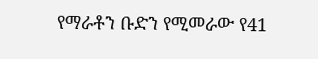የማራቶን ቡድን የሚመራው የ41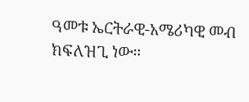ዓመቱ ኤርትራዊ-አሜሪካዊ መብ ክፍለዝጊ ነው።